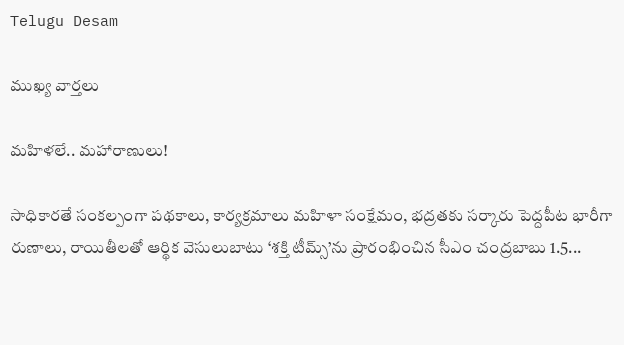Telugu Desam

ముఖ్య వార్తలు

మహిళలే.. మహారాణులు!

సాధికారతే సంకల్పంగా పథకాలు, కార్యక్రమాలు మహిళా సంక్షేమం, భద్రతకు సర్కారు పెద్దపీట భారీగా రుణాలు, రాయితీలతో ఆర్థిక వెసులుబాటు ‘శక్తి టీమ్స్‌’ను ప్రారంభించిన సీఎం చంద్రబాబు 1.5...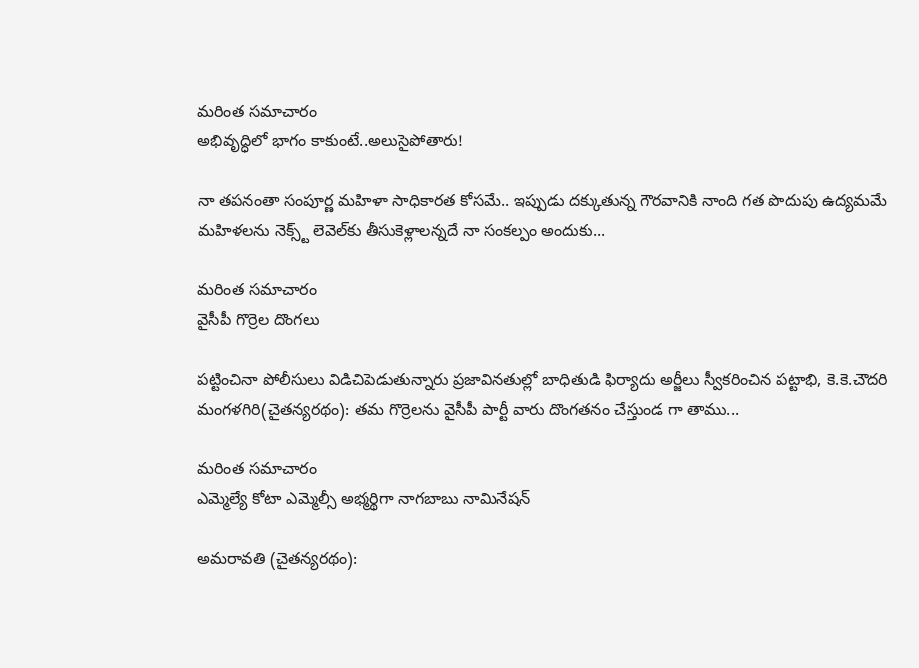మరింత సమాచారం
అభివృద్ధిలో భాగం కాకుంటే..అలుసైపోతారు!

నా తపనంతా సంపూర్ణ మహిళా సాధికారత కోసమే.. ఇప్పుడు దక్కుతున్న గౌరవానికి నాంది గత పొదుపు ఉద్యమమే మహిళలను నెక్స్ట్‌ లెవెల్‌కు తీసుకెళ్లాలన్నదే నా సంకల్పం అందుకు...

మరింత సమాచారం
వైసీపీ గొర్రెల దొంగలు

పట్టించినా పోలీసులు విడిచిపెడుతున్నారు ప్రజావినతుల్లో బాధితుడి ఫిర్యాదు అర్జీలు స్వీకరించిన పట్టాభి, కె.కె.చౌదరి మంగళగిరి(చైతన్యరథం): తమ గొర్రెలను వైసీపీ పార్టీ వారు దొంగతనం చేస్తుండ గా తాము...

మరింత సమాచారం
ఎమ్మెల్యే కోటా ఎమ్మెల్సీ అభ్మర్థిగా నాగబాబు నామినేషన్‌

అమరావతి (చైతన్యరథం):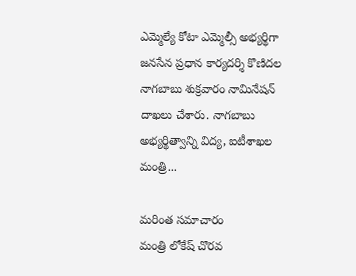ఎమ్మెల్యే కోటా ఎమ్మెల్సీ అభ్యర్థిగా జనసేన ప్రధాన కార్యదర్శి కొణిదల నాగబాబు శుక్రవారం నామినేషన్‌ దాఖలు చేశారు. నాగబాబు అభ్యర్థిత్వాన్ని విద్య, ఐటీశాఖల మంత్రి...

మరింత సమాచారం
మంత్రి లోకేష్‌ చొరవ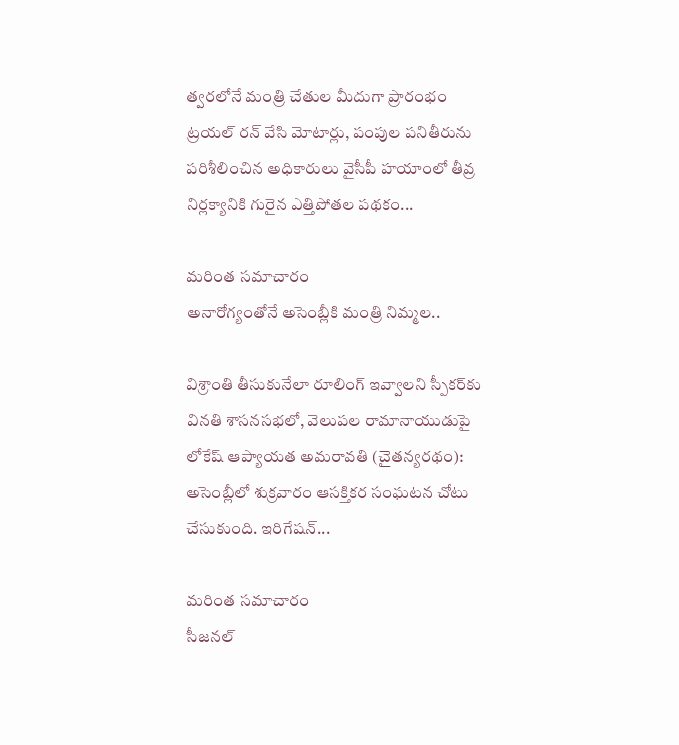త్వరలోనే మంత్రి చేతుల మీదుగా ప్రారంభం ట్రయల్‌ రన్‌ వేసి మోటార్లు, పంపుల పనితీరును పరిశీలించిన అధికారులు వైసీపీ హయాంలో తీవ్ర నిర్లక్యానికి గురైన ఎత్తిపోతల పథకం...

మరింత సమాచారం
అనారోగ్యంతోనే అసెంబ్లీకి మంత్రి నిమ్మల..

విశ్రాంతి తీసుకునేలా రూలింగ్‌ ఇవ్వాలని స్పీకర్‌కు వినతి శాసనసభలో, వెలుపల రామానాయుడుపై లోకేష్‌ ఆప్యాయత అమరావతి (చైతన్యరథం): అసెంబ్లీలో శుక్రవారం ఆసక్తికర సంఘటన చోటు చేసుకుంది. ఇరిగేషన్‌...

మరింత సమాచారం
సీజనల్‌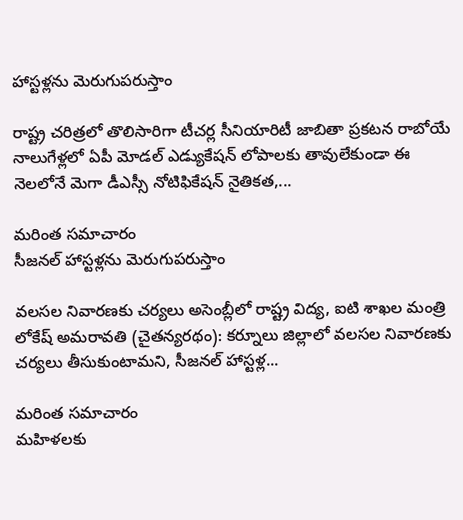హాస్టళ్లను మెరుగుపరుస్తాం

రాష్ట్ర చరిత్రలో తొలిసారిగా టీచర్ల సీనియారిటీ జాబితా ప్రకటన రాబోయే నాలుగేళ్లలో ఏపీ మోడల్‌ ఎడ్యుకేషన్‌ లోపాలకు తావులేకుండా ఈ నెలలోనే మెగా డీఎస్సీ నోటిఫికేషన్‌ నైతికత,...

మరింత సమాచారం
సీజనల్‌ హాస్టళ్లను మెరుగుపరుస్తాం

వలసల నివారణకు చర్యలు అసెంబ్లీలో రాష్ట్ర విద్య, ఐటి శాఖల మంత్రి లోకేష్‌ అమరావతి (చైతన్యరథం): కర్నూలు జిల్లాలో వలసల నివారణకు చర్యలు తీసుకుంటామని, సీజనల్‌ హాస్టళ్ల...

మరింత సమాచారం
మహిళలకు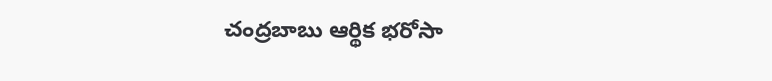చంద్రబాబు ఆర్థిక భరోసా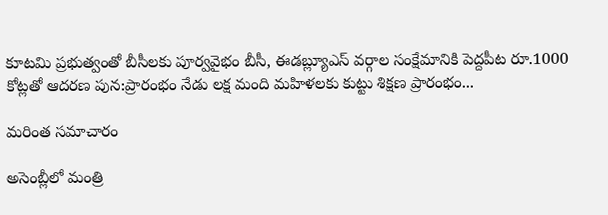కూటమి ప్రభుత్వంతో బీసీలకు పూర్వవైభం బీసీ, ఈడబ్ల్యూఎస్‌ వర్గాల సంక్షేమానికి పెద్దపీట రూ.1000 కోట్లతో ఆదరణ పున:ప్రారంభం నేడు లక్ష మంది మహిళలకు కుట్టు శిక్షణ ప్రారంభం...

మరింత సమాచారం

అసెంబ్లీలో మంత్రి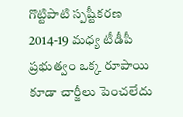గొట్టిపాటి స్పష్టీకరణ 2014-19 మధ్య టీడీపీ ప్రభుత్వం ఒక్క రూపాయి కూడా చార్జీలు పెంచలేదు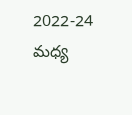2022-24 మధ్య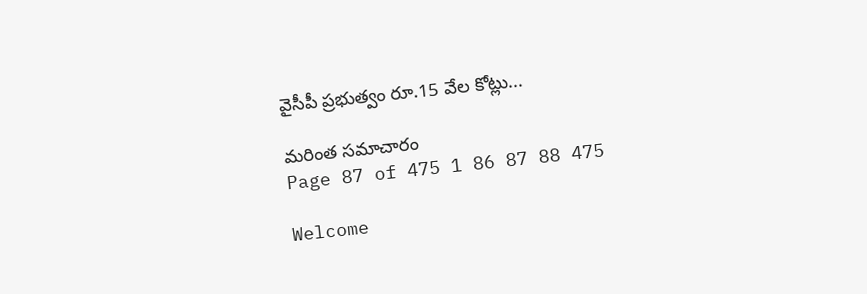వైసీపీ ప్రభుత్వం రూ.15 వేల కోట్లు...

మరింత సమాచారం
Page 87 of 475 1 86 87 88 475

Welcome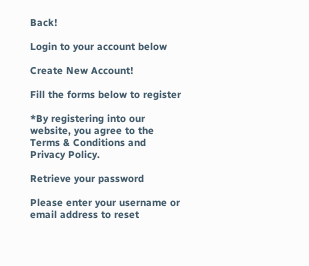Back!

Login to your account below

Create New Account!

Fill the forms below to register

*By registering into our website, you agree to the Terms & Conditions and Privacy Policy.

Retrieve your password

Please enter your username or email address to reset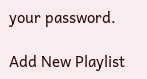your password.

Add New Playlist